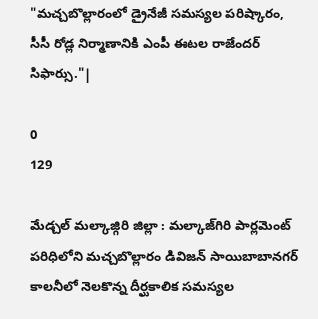"మచ్చబొల్లారంలో డ్రైనేజీ సమస్యల పరిష్కారం, సీసీ రోడ్ల నిర్మాణానికి ఎంపీ ఈటల రాజేందర్ సిఫార్సు."|

0
129

మేడ్చల్ మల్కాజ్గిరి జిల్లా : మల్కాజ్‌గిరి పార్లమెంట్ పరిధిలోని మచ్చబొల్లారం డివిజన్ సాయిబాబానగర్ కాలనీలో నెలకొన్న దీర్ఘకాలిక సమస్యల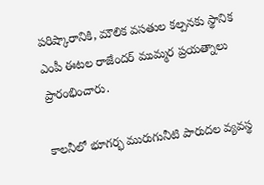పరిష్కారానికి, మౌలిక వసతుల కల్పనకు స్థానిక ఎంపీ ఈటల రాజేందర్ ముమ్మర ప్రయత్నాలు ప్రారంభించారు.

కాలనీలో భూగర్భ మురుగునీటి పారుదల వ్యవస్థ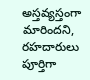అస్తవ్యస్తంగా మారిందని, రహదారులు పూర్తిగా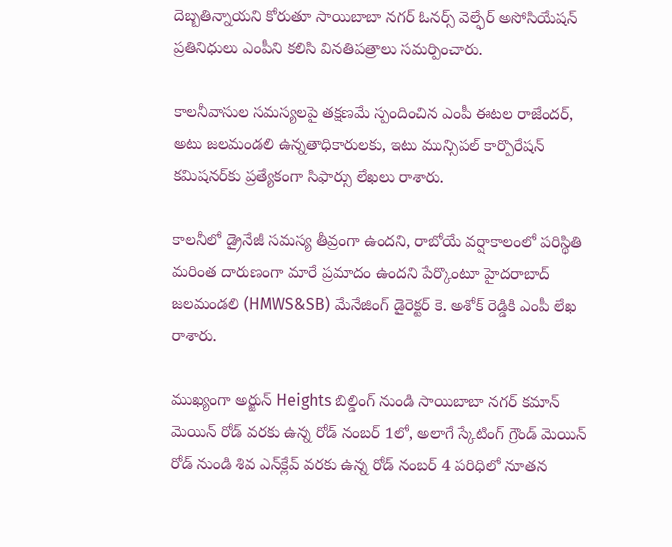దెబ్బతిన్నాయని కోరుతూ సాయిబాబా నగర్ ఓనర్స్ వెల్ఫేర్ అసోసియేషన్ ప్రతినిధులు ఎంపీని కలిసి వినతిపత్రాలు సమర్పించారు.

కాలనీవాసుల సమస్యలపై తక్షణమే స్పందించిన ఎంపీ ఈటల రాజేందర్, అటు జలమండలి ఉన్నతాధికారులకు, ఇటు మున్సిపల్ కార్పొరేషన్ కమిషనర్‌కు ప్రత్యేకంగా సిఫార్సు లేఖలు రాశారు.

కాలనీలో డ్రైనేజీ సమస్య తీవ్రంగా ఉందని, రాబోయే వర్షాకాలంలో పరిస్థితి మరింత దారుణంగా మారే ప్రమాదం ఉందని పేర్కొంటూ హైదరాబాద్ జలమండలి (HMWS&SB) మేనేజింగ్ డైరెక్టర్ కె. అశోక్ రెడ్డికి ఎంపీ లేఖ రాశారు.

ముఖ్యంగా అర్జున్ Heights బిల్డింగ్ నుండి సాయిబాబా నగర్ కమాన్ మెయిన్ రోడ్ వరకు ఉన్న రోడ్ నంబర్ 1లో, అలాగే స్కేటింగ్ గ్రౌండ్ మెయిన్ రోడ్ నుండి శివ ఎన్‌క్లేవ్ వరకు ఉన్న రోడ్ నంబర్ 4 పరిధిలో నూతన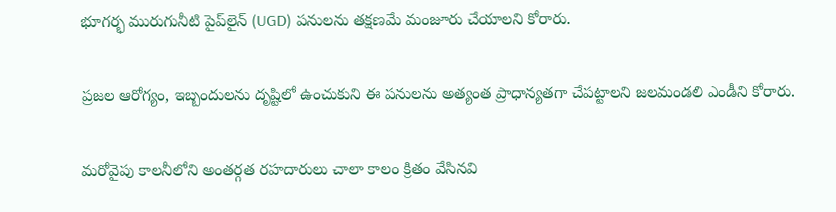భూగర్భ మురుగునీటి పైప్‌లైన్ (UGD) పనులను తక్షణమే మంజూరు చేయాలని కోరారు.

ప్రజల ఆరోగ్యం, ఇబ్బందులను దృష్టిలో ఉంచుకుని ఈ పనులను అత్యంత ప్రాధాన్యతగా చేపట్టాలని జలమండలి ఎండీని కోరారు.

మరోవైపు కాలనీలోని అంతర్గత రహదారులు చాలా కాలం క్రితం వేసినవి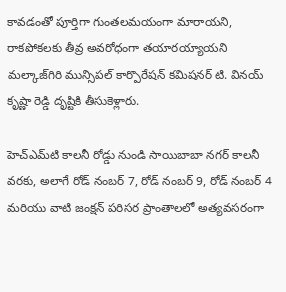కావడంతో పూర్తిగా గుంతలమయంగా మారాయని, రాకపోకలకు తీవ్ర అవరోధంగా తయారయ్యాయని మల్కాజ్‌గిరి మున్సిపల్ కార్పొరేషన్ కమిషనర్ టి. వినయ్ కృష్ణా రెడ్డి దృష్టికి తీసుకెళ్లారు.

హెచ్‌ఎమ్‌టి కాలనీ రోడ్డు నుండి సాయిబాబా నగర్ కాలనీ వరకు, అలాగే రోడ్ నంబర్ 7, రోడ్ నంబర్ 9, రోడ్ నంబర్ 4 మరియు వాటి జంక్షన్ పరిసర ప్రాంతాలలో అత్యవసరంగా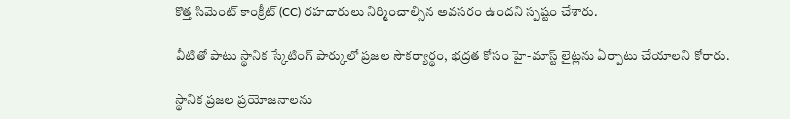కొత్త సిమెంట్ కాంక్రీట్ (CC) రహదారులు నిర్మించాల్సిన అవసరం ఉందని స్పష్టం చేశారు.

వీటితో పాటు స్థానిక స్కేటింగ్ పార్కులో ప్రజల సౌకర్యార్థం, భద్రత కోసం హై-మాస్ట్ లైట్లను ఏర్పాటు చేయాలని కోరారు.

స్థానిక ప్రజల ప్రయోజనాలను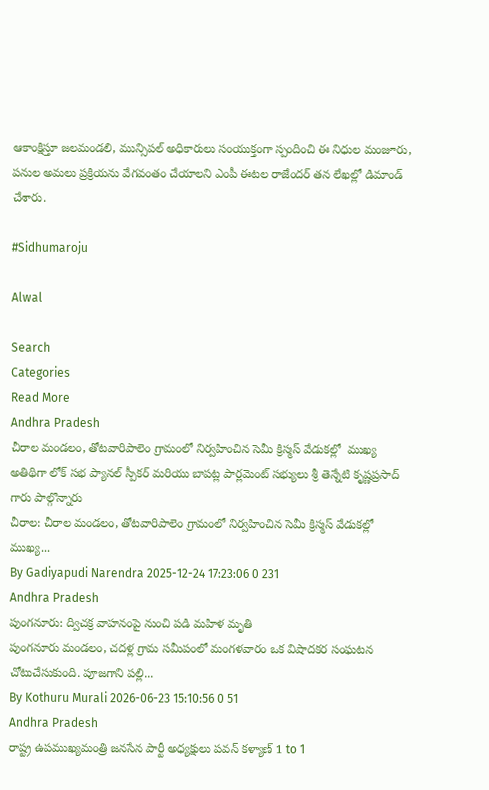ఆకాంక్షిస్తూ జలమండలి, మున్సిపల్ అధికారులు సంయుక్తంగా స్పందించి ఈ నిధుల మంజూరు, పనుల అమలు ప్రక్రియను వేగవంతం చేయాలని ఎంపీ ఈటల రాజేందర్ తన లేఖల్లో డిమాండ్ చేశారు.

#Sidhumaroju

Alwal

Search
Categories
Read More
Andhra Pradesh
చీరాల మండలం, తోటవారిపాలెం గ్రామంలో నిర్వహించిన సెమీ క్రిస్మస్ వేడుకల్లో  ముఖ్య అతిథిగా లోక్ సభ ప్యానల్ స్పీకర్ మరియు బాపట్ల పార్లమెంట్ సభ్యులు శ్రీ తెన్నేటి కృష్ణప్రసాద్ గారు పాల్గొన్నారు
చీరాల: చీరాల మండలం, తోటవారిపాలెం గ్రామంలో నిర్వహించిన సెమీ క్రిస్మస్ వేడుకల్లో  ముఖ్య...
By Gadiyapudi Narendra 2025-12-24 17:23:06 0 231
Andhra Pradesh
పుంగనూరు: ద్విచక్ర వాహనంపై నుంచి పడి మహిళ మృతి
పుంగనూరు మండలం, చదళ్ల గ్రామ సమీపంలో మంగళవారం ఒక విషాదకర సంఘటన చోటుచేసుకుంది. పూజగాని పల్లి...
By Kothuru Murali 2026-06-23 15:10:56 0 51
Andhra Pradesh
రాష్ట్ర ఉపముఖ్యమంత్రి జనసేన పార్టీ అధ్యక్షులు పవన్ కళ్యాణ్ 1 to 1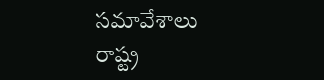సమావేశాలు
రాష్ట్ర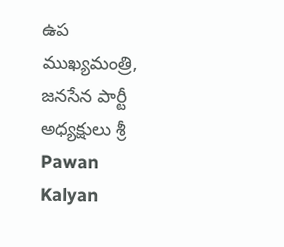ఉప ముఖ్యమంత్రి, జనసేన పార్టీ అధ్యక్షులు శ్రీ Pawan Kalyan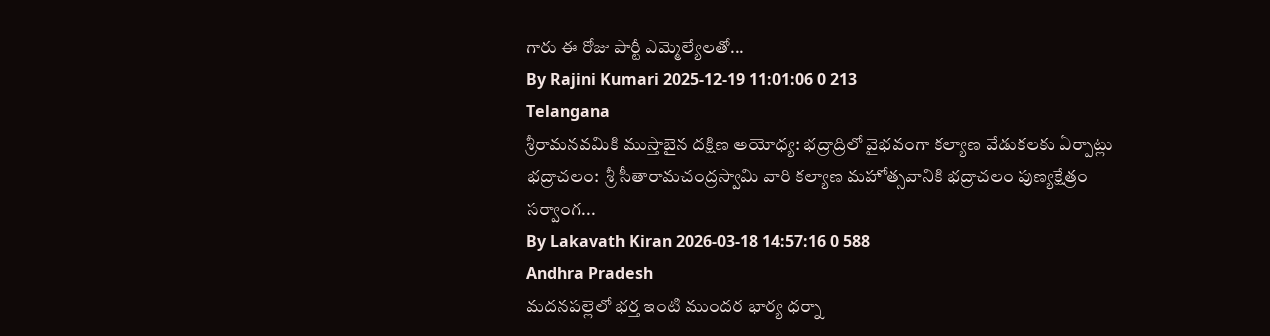గారు ఈ రోజు పార్టీ ఎమ్మెల్యేలతో...
By Rajini Kumari 2025-12-19 11:01:06 0 213
Telangana
శ్రీరామనవమికి ముస్తాబైన దక్షిణ అయోధ్య: భద్రాద్రిలో వైభవంగా కల్యాణ వేడుకలకు ఏర్పాట్లు
భద్రాచలం:  శ్రీ సీతారామచంద్రస్వామి వారి కల్యాణ మహోత్సవానికి భద్రాచలం పుణ్యక్షేత్రం సర్వాంగ...
By Lakavath Kiran 2026-03-18 14:57:16 0 588
Andhra Pradesh
మదనపల్లెలో భర్త ఇంటి ముందర భార్య ధర్నా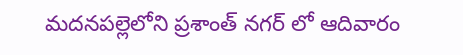మదనపల్లెలోని ప్రశాంత్ నగర్ లో ఆదివారం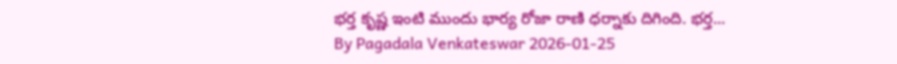భర్త కృష్ణ ఇంటి ముందు భార్య రోజా రాణి ధర్నాకు దిగింది. భర్త...
By Pagadala Venkateswar 2026-01-25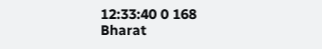12:33:40 0 168
Bharat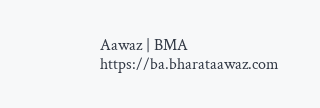Aawaz | BMA https://ba.bharataawaz.com